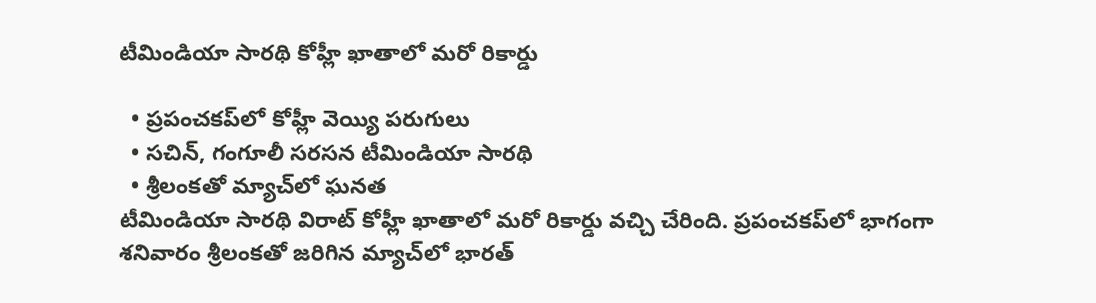టీమిండియా సారథి కోహ్లీ ఖాతాలో మరో రికార్డు

  • ప్రపంచకప్‌లో కోహ్లీ వెయ్యి పరుగులు
  • సచిన్, గంగూలీ సరసన టీమిండియా సారథి
  • శ్రీలంకతో మ్యాచ్‌లో ఘనత
టీమిండియా సారథి విరాట్ కోహ్లీ ఖాతాలో మరో రికార్డు వచ్చి చేరింది. ప్రపంచకప్‌లో భాగంగా శనివారం శ్రీలంకతో జరిగిన మ్యాచ్‌లో భారత్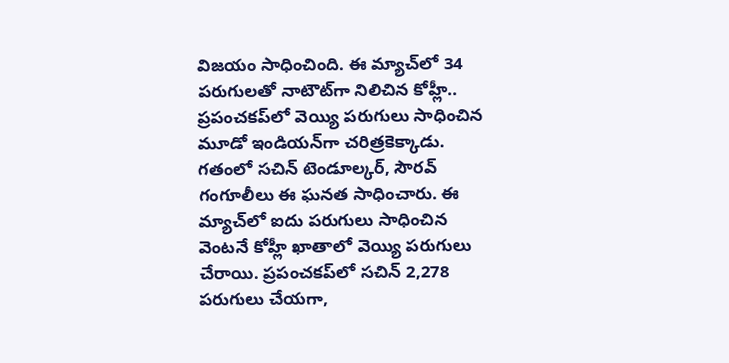విజయం సాధించింది. ఈ మ్యాచ్‌లో 34 పరుగులతో నాటౌట్‌గా నిలిచిన కోహ్లీ.. ప్రపంచకప్‌లో వెయ్యి పరుగులు సాధించిన మూడో ఇండియన్‌గా చరిత్రకెక్కాడు. గతంలో సచిన్ టెండూల్కర్, సౌరవ్ గంగూలీలు ఈ ఘనత సాధించారు. ఈ మ్యాచ్‌లో ఐదు పరుగులు సాధించిన వెంటనే కోహ్లీ ఖాతాలో వెయ్యి పరుగులు చేరాయి. ప్రపంచకప్‌లో సచిన్ 2,278 పరుగులు చేయగా,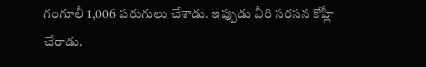గంగూలీ 1,006 పరుగులు చేశాడు. ఇప్పుడు వీరి సరసన కోహ్లీ చేరాడు.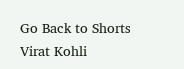Go Back to Shorts
Virat Kohli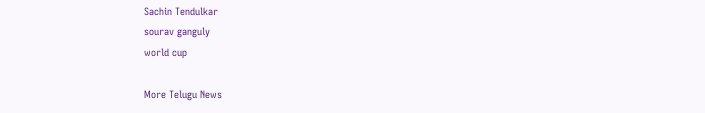Sachin Tendulkar
sourav ganguly
world cup

More Telugu News